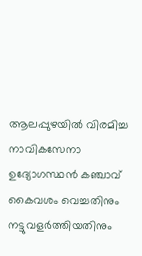ആലപ്പുഴയിൽ വിരമിച്ച നാവികസേനാ ഉദ്യോഗസ്ഥൻ കഞ്ചാവ് കൈവശം വെച്ചതിനും നട്ടുവളർത്തിയതിനും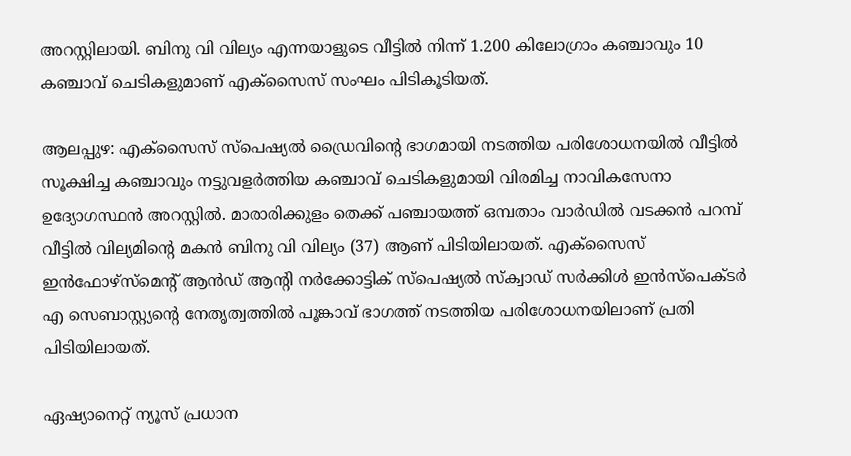അറസ്റ്റിലായി. ബിനു വി വില്യം എന്നയാളുടെ വീട്ടിൽ നിന്ന് 1.200 കിലോഗ്രാം കഞ്ചാവും 10 കഞ്ചാവ് ചെടികളുമാണ് എക്സൈസ് സംഘം പിടികൂടിയത്.

ആലപ്പുഴ: എക്സൈസ് സ്പെഷ്യൽ ഡ്രൈവിന്റെ ഭാഗമായി നടത്തിയ പരിശോധനയിൽ വീട്ടിൽ സൂക്ഷിച്ച കഞ്ചാവും നട്ടുവളർത്തിയ കഞ്ചാവ് ചെടികളുമായി വിരമിച്ച നാവികസേനാ ഉദ്യോഗസ്ഥൻ അറസ്റ്റിൽ. മാരാരിക്കുളം തെക്ക് പഞ്ചായത്ത് ഒമ്പതാം വാർഡിൽ വടക്കൻ പറമ്പ് വീട്ടിൽ വില്യമിന്റെ മകൻ ബിനു വി വില്യം (37) ആണ് പിടിയിലായത്. എക്സൈസ് ഇൻഫോഴ്സ്മെന്റ് ആൻഡ് ആന്റി നർക്കോട്ടിക് സ്പെഷ്യൽ സ്ക്വാഡ് സർക്കിൾ ഇൻസ്പെക്ടർ എ സെബാസ്റ്റ്യന്റെ നേതൃത്വത്തിൽ പൂങ്കാവ് ഭാഗത്ത് നടത്തിയ പരിശോധനയിലാണ് പ്രതി പിടിയിലായത്.

ഏഷ്യാനെറ്റ് ന്യൂസ് പ്രധാന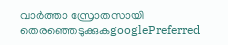വാർത്താ സ്രോതസായി തെരഞ്ഞെടുക്കുകgooglePreferred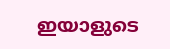ഇയാളുടെ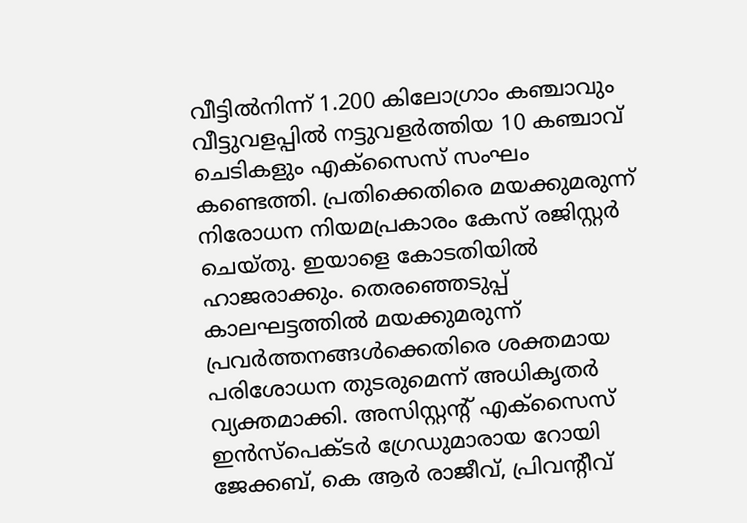വീട്ടിൽനിന്ന് 1.200 കിലോഗ്രാം കഞ്ചാവും വീട്ടുവളപ്പിൽ നട്ടുവളർത്തിയ 10 കഞ്ചാവ് ചെടികളും എക്സൈസ് സംഘം കണ്ടെത്തി. പ്രതിക്കെതിരെ മയക്കുമരുന്ന് നിരോധന നിയമപ്രകാരം കേസ് രജിസ്റ്റർ ചെയ്തു. ഇയാളെ കോടതിയിൽ ഹാജരാക്കും. തെരഞ്ഞെടുപ്പ് കാലഘട്ടത്തിൽ മയക്കുമരുന്ന് പ്രവർത്തനങ്ങൾക്കെതിരെ ശക്തമായ പരിശോധന തുടരുമെന്ന് അധികൃതർ വ്യക്തമാക്കി. അസിസ്റ്റന്റ് എക്സൈസ് ഇൻസ്പെക്ടർ ഗ്രേഡുമാരായ റോയി ജേക്കബ്, കെ ആർ രാജീവ്, പ്രിവന്റീവ്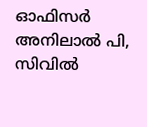ഓഫിസര്‍ അനിലാൽ പി, സിവിൽ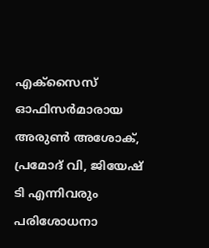എക്സൈസ് ഓഫിസര്‍മാരായ അരുൺ അശോക്, പ്രമോദ് വി, ജിയേഷ് ടി എന്നിവരും പരിശോധനാ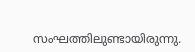സംഘത്തിലുണ്ടായിരുന്നു.